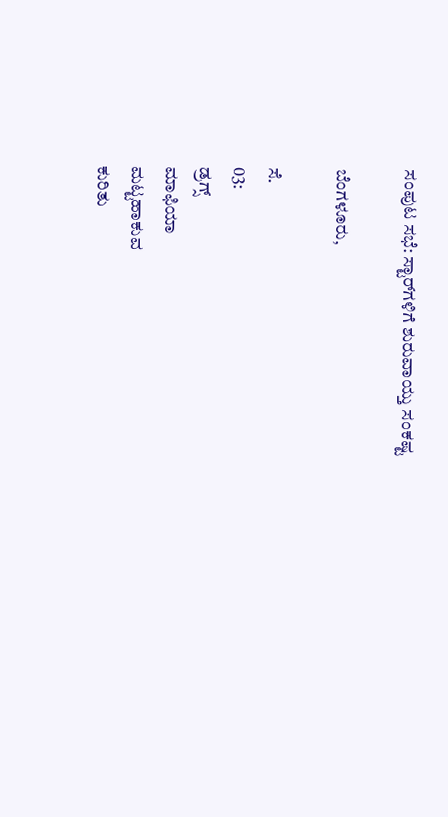ಸಂಪುಟ ಸಭೆ: ಸ್ಟಾರ್‌ಗಳಿಗೆ ಶುರುವಾಯ್ತು ಸಂಕಷ್ಟ

ಬೆಂಗಳೂರು,

ಸೆ.
03:
ಡ್ರಗ್ಸ್
ಮಾಫಿಯಾ
ಮಟ್ಟಹಾಕುವ
ಕುರಿತು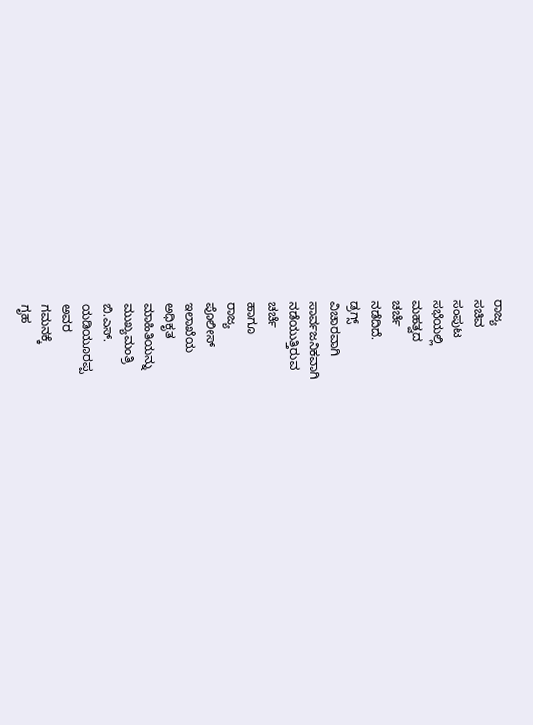ರಾಜ್ಯ
ಸಚಿವ
ಸಂಪುಟ
ಸಭೆಯಲ್ಲಿ
ಮಹತ್ವದ
ಚರ್ಚೆ
ನಡೆದಿದೆ.
ಡ್ರಗ್ಸ್
ವಿಚಾರವಾಗಿ
ಸಾರ್ವಜನಿಕವಾಗಿ
ನಡೆಯುತ್ತಿರುವ
ಚರ್ಚೆ
ಹಾಗೂ
ರಾಜ್ಯ
ಪೊಲೀಸ್
ಇಲಾಖೆಯ
ಅಧಿಕೃತ
ಮಾಹಿತಿಯನ್ನು
ಮುಖ್ಯಮಂತ್ರಿ
ಬಿ.ಎಸ್.
ಯಡಿಯೂರಪ್ಪ
ಅವರ
ಗಮನಕ್ಕೆ
ಗೃಹ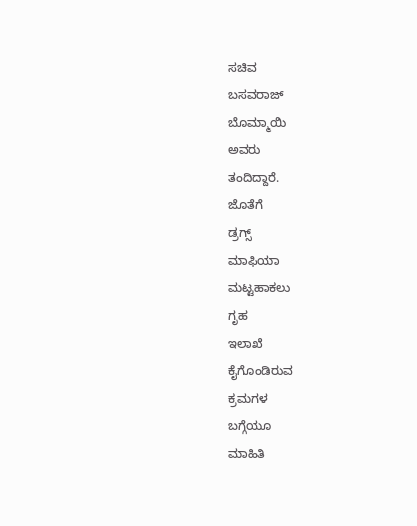ಸಚಿವ
ಬಸವರಾಜ್
ಬೊಮ್ಮಾಯಿ
ಅವರು
ತಂದಿದ್ದಾರೆ.
ಜೊತೆಗೆ
ಡ್ರಗ್ಸ್
ಮಾಫಿಯಾ
ಮಟ್ಟಹಾಕಲು
ಗೃಹ
ಇಲಾಖೆ
ಕೈಗೊಂಡಿರುವ
ಕ್ರಮಗಳ
ಬಗ್ಗೆಯೂ
ಮಾಹಿತಿ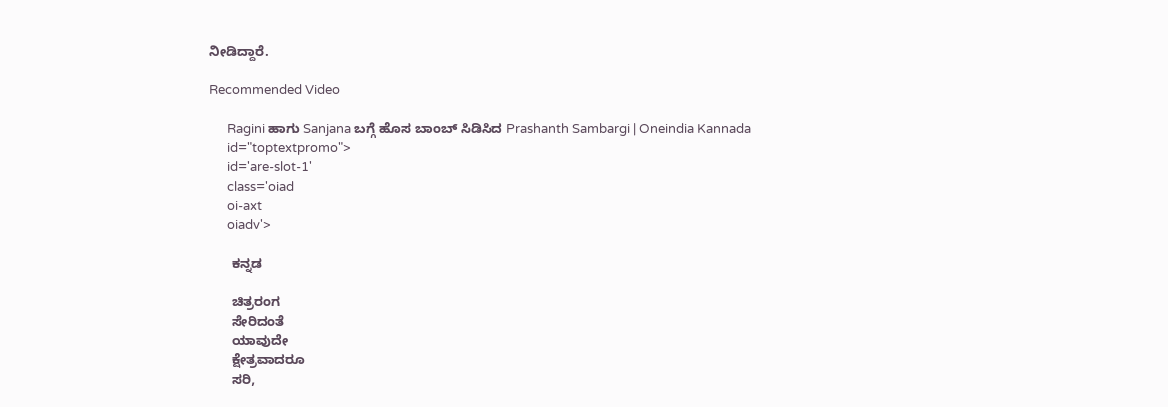ನೀಡಿದ್ದಾರೆ.

Recommended Video

      Ragini ಹಾಗು Sanjana ಬಗ್ಗೆ ಹೊಸ ಬಾಂಬ್ ಸಿಡಿಸಿದ Prashanth Sambargi | Oneindia Kannada
      id="toptextpromo">
      id='are-slot-1'
      class='oiad
      oi-axt
      oiadv'>

      ಕನ್ನಡ

      ಚಿತ್ರರಂಗ
      ಸೇರಿದಂತೆ
      ಯಾವುದೇ
      ಕ್ಷೇತ್ರವಾದರೂ
      ಸರಿ,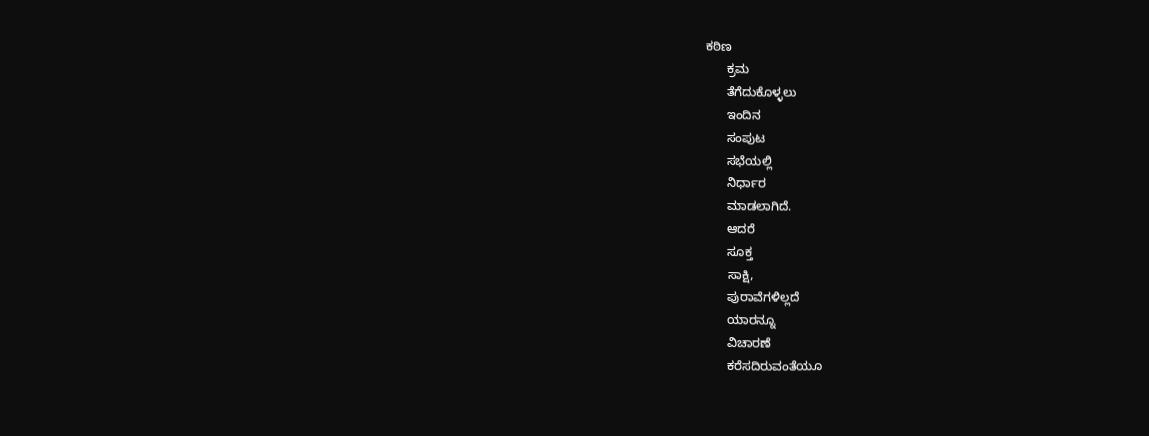ಕಠಿಣ
      ಕ್ರಮ
      ತೆಗೆದುಕೊಳ್ಳಲು
      ಇಂದಿನ
      ಸಂಪುಟ
      ಸಭೆಯಲ್ಲಿ
      ನಿರ್ಧಾರ
      ಮಾಡಲಾಗಿದೆ.
      ಆದರೆ
      ಸೂಕ್ತ
      ಸಾಕ್ಷಿ,
      ಪುರಾವೆಗಳಿಲ್ಲದೆ
      ಯಾರನ್ನೂ
      ವಿಚಾರಣೆ
      ಕರೆಸದಿರುವಂತೆಯೂ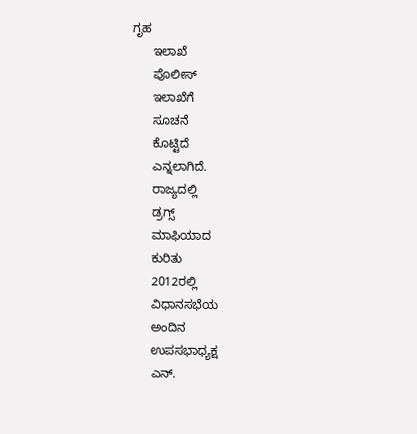ಗೃಹ
      ಇಲಾಖೆ
      ಪೊಲೀಸ್
      ಇಲಾಖೆಗೆ
      ಸೂಚನೆ
      ಕೊಟ್ಟಿದೆ
      ಎನ್ನಲಾಗಿದೆ.
      ರಾಜ್ಯದಲ್ಲಿ
      ಡ್ರಗ್ಸ್
      ಮಾಫಿಯಾದ
      ಕುರಿತು
      2012ರಲ್ಲಿ
      ವಿಧಾನಸಭೆಯ
      ಅಂದಿನ
      ಉಪಸಭಾಧ್ಯಕ್ಷ
      ಎನ್.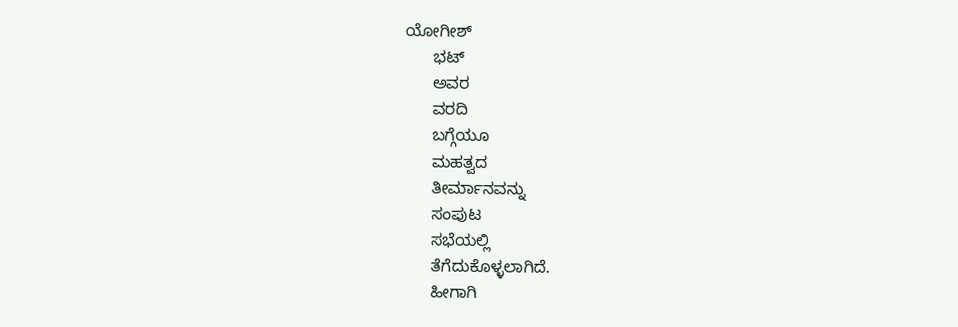ಯೋಗೀಶ್
      ಭಟ್
      ಅವರ
      ವರದಿ
      ಬಗ್ಗೆಯೂ
      ಮಹತ್ವದ
      ತೀರ್ಮಾನವನ್ನು
      ಸಂಪುಟ
      ಸಭೆಯಲ್ಲಿ
      ತೆಗೆದುಕೊಳ್ಳಲಾಗಿದೆ.
      ಹೀಗಾಗಿ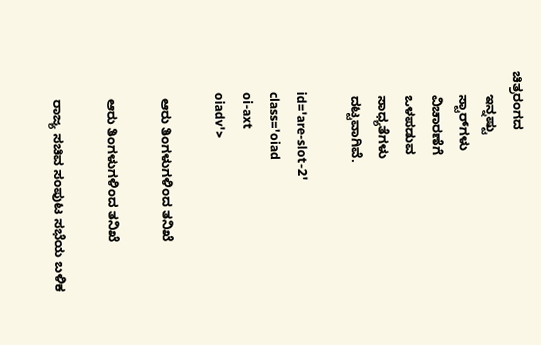ಚಿತ್ರರಂಗದ
      ಇನ್ನಷ್ಟು
      ಸ್ಟಾರ್‌ಗಳು
      ವಿಚಾರಣೆಗೆ
      ಒಳಪಡುವ
      ಸಾಧ್ಯತೆಗಳು
      ದಟ್ಟವಾಗಿವೆ.

      id='are-slot-2'
      class='oiad
      oi-axt
      oiadv'>

      ಆರು ತಿಂಗಳುಗಳಿಂದ ತನಿಖೆ

      ಆರು ತಿಂಗಳುಗಳಿಂದ ತನಿಖೆ

      ರಾಜ್ಯ ಸಚಿವ ಸಂಪುಟ ಸಭೆಯ ಬಳಿಕ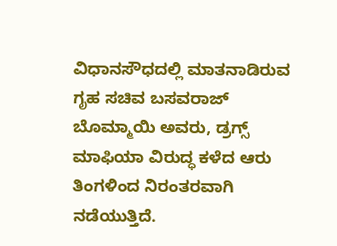ವಿಧಾನಸೌಧದಲ್ಲಿ ಮಾತನಾಡಿರುವ ಗೃಹ ಸಚಿವ ಬಸವರಾಜ್ ಬೊಮ್ಮಾಯಿ ಅವರು, ಡ್ರಗ್ಸ್ ಮಾಫಿಯಾ ವಿರುದ್ಧ ಕಳೆದ ಆರು ತಿಂಗಳಿಂದ ನಿರಂತರವಾಗಿ ನಡೆಯುತ್ತಿದೆ.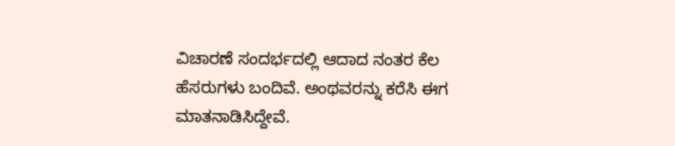ವಿಚಾರಣೆ ಸಂದರ್ಭದಲ್ಲಿ ಆದಾದ ನಂತರ ಕೆಲ ಹೆಸರುಗಳು ಬಂದಿವೆ. ಅಂಥವರನ್ನು ಕರೆಸಿ ಈಗ ಮಾತನಾಡಿಸಿದ್ದೇವೆ.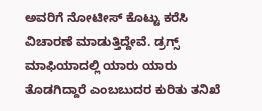ಅವರಿಗೆ ನೋಟೀಸ್ ಕೊಟ್ಟು ಕರೆಸಿ ವಿಚಾರಣೆ ಮಾಡುತ್ತಿದ್ದೇವೆ. ಡ್ರಗ್ಸ್ ಮಾಫಿಯಾದಲ್ಲಿ ಯಾರು ಯಾರು ತೊಡಗಿದ್ದಾರೆ ಎಂಬಬುದರ ಕುರಿತು ತನಿಖೆ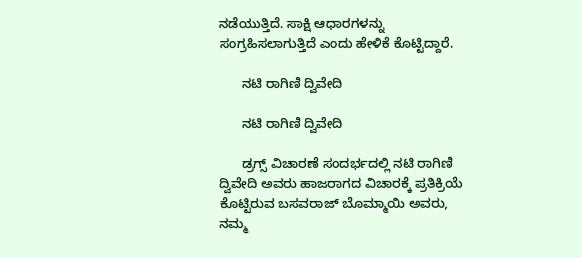ನಡೆಯುತ್ತಿದೆ. ಸಾಕ್ಷಿ ಆಧಾರಗಳನ್ನು ಸಂಗ್ರಹಿಸಲಾಗುತ್ತಿದೆ ಎಂದು ಹೇಳಿಕೆ ಕೊಟ್ಟಿದ್ದಾರೆ.

      ನಟಿ ರಾಗಿಣಿ ದ್ವಿವೇದಿ

      ನಟಿ ರಾಗಿಣಿ ದ್ವಿವೇದಿ

      ಡ್ರಗ್ಸ್ ವಿಚಾರಣೆ ಸಂದರ್ಭದಲ್ಲಿ ನಟಿ ರಾಗಿಣಿ ದ್ವಿವೇದಿ ಅವರು ಹಾಜರಾಗದ ವಿಚಾರಕ್ಕೆ ಪ್ರತಿಕ್ರಿಯೆ ಕೊಟ್ಟಿರುವ ಬಸವರಾಜ್ ಬೊಮ್ಮಾಯಿ ಅವರು, ನಮ್ಮ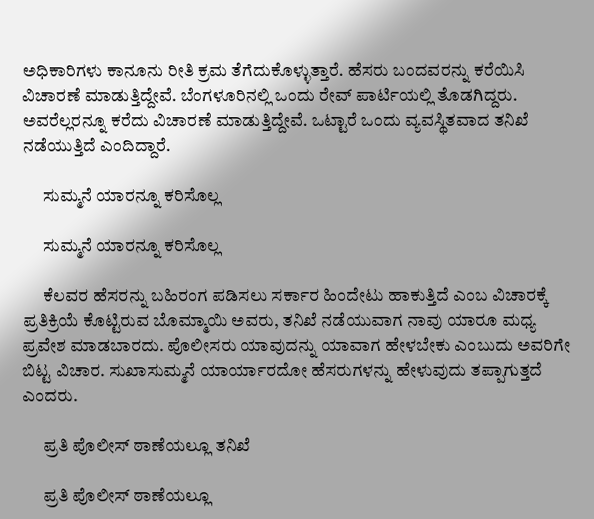ಅಧಿಕಾರಿಗಳು ಕಾನೂನು ರೀತಿ ಕ್ರಮ ತೆಗೆದುಕೊಳ್ಳುತ್ತಾರೆ. ಹೆಸರು ಬಂದವರನ್ನು ಕರೆಯಿಸಿ ವಿಚಾರಣೆ ಮಾಡುತ್ತಿದ್ದೇವೆ. ಬೆಂಗಳೂರಿನಲ್ಲಿ ಒಂದು ರೇವ್ ಪಾರ್ಟಿಯಲ್ಲಿ ತೊಡಗಿದ್ದರು. ಅವರೆಲ್ಲರನ್ನೂ ಕರೆದು ವಿಚಾರಣೆ ಮಾಡುತ್ತಿದ್ದೇವೆ. ಒಟ್ಟಾರೆ ಒಂದು ವ್ಯವಸ್ಥಿತವಾದ ತನಿಖೆ ನಡೆಯುತ್ತಿದೆ ಎಂದಿದ್ದಾರೆ.

      ಸುಮ್ಮನೆ ಯಾರನ್ನೂ ಕರಿಸೊಲ್ಲ

      ಸುಮ್ಮನೆ ಯಾರನ್ನೂ ಕರಿಸೊಲ್ಲ

      ಕೆಲವರ ಹೆಸರನ್ನು ಬಹಿರಂಗ ಪಡಿಸಲು ಸರ್ಕಾರ ಹಿಂದೇಟು ಹಾಕುತ್ತಿದೆ ಎಂಬ ವಿಚಾರಕ್ಕೆ ಪ್ರತಿಕ್ರಿಯೆ ಕೊಟ್ಟಿರುವ ಬೊಮ್ಮಾಯಿ ಅವರು, ತನಿಖೆ ನಡೆಯುವಾಗ ನಾವು ಯಾರೂ ಮಧ್ಯ ಪ್ರವೇಶ ಮಾಡಬಾರದು. ಪೊಲೀಸರು ಯಾವುದನ್ನು ಯಾವಾಗ ಹೇಳಬೇಕು ಎಂಬುದು ಅವರಿಗೇ ಬಿಟ್ಟ ವಿಚಾರ. ಸುಖಾಸುಮ್ಮನೆ ಯಾರ್ಯಾರದೋ ಹೆಸರುಗಳನ್ನು ಹೇಳುವುದು ತಪ್ಪಾಗುತ್ತದೆ ಎಂದರು.

      ಪ್ರತಿ ಪೊಲೀಸ್ ಠಾಣೆಯಲ್ಲೂ ತನಿಖೆ

      ಪ್ರತಿ ಪೊಲೀಸ್ ಠಾಣೆಯಲ್ಲೂ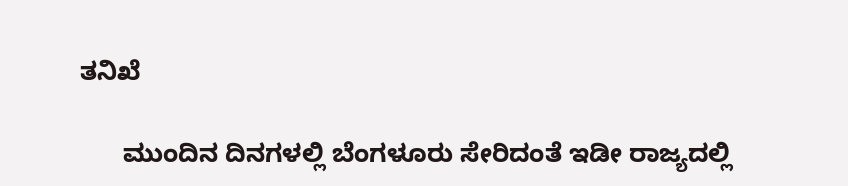ತನಿಖೆ

      ಮುಂದಿನ ದಿನಗಳಲ್ಲಿ ಬೆಂಗಳೂರು ಸೇರಿದಂತೆ ಇಡೀ ರಾಜ್ಯದಲ್ಲಿ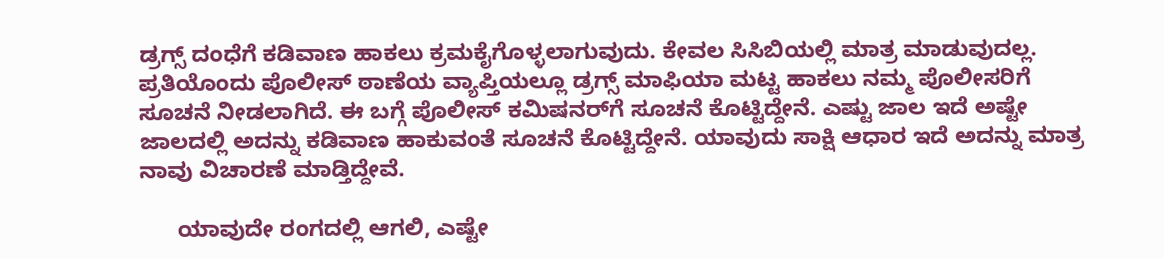ಡ್ರಗ್ಸ್ ದಂಧೆಗೆ ಕಡಿವಾಣ ಹಾಕಲು ಕ್ರಮಕೈಗೊಳ್ಳಲಾಗುವುದು. ಕೇವಲ ಸಿಸಿಬಿಯಲ್ಲಿ ಮಾತ್ರ ಮಾಡುವುದಲ್ಲ. ಪ್ರತಿಯೊಂದು ಪೊಲೀಸ್ ಠಾಣೆಯ ವ್ಯಾಪ್ತಿಯಲ್ಲೂ ಡ್ರಗ್ಸ್ ಮಾಫಿಯಾ ಮಟ್ಟ ಹಾಕಲು ನಮ್ಮ ಪೊಲೀಸರಿಗೆ ಸೂಚನೆ ನೀಡಲಾಗಿದೆ. ಈ ಬಗ್ಗೆ ಪೊಲೀಸ್ ಕಮಿಷನರ್‌ಗೆ ಸೂಚನೆ ಕೊಟ್ಟಿದ್ದೇನೆ. ಎಷ್ಟು ಜಾಲ ಇದೆ ಅಷ್ಟೇ ಜಾಲದಲ್ಲಿ ಅದನ್ನು ಕಡಿವಾಣ ಹಾಕುವಂತೆ ಸೂಚನೆ ಕೊಟ್ಟಿದ್ದೇನೆ. ಯಾವುದು ಸಾಕ್ಷಿ ಆಧಾರ ಇದೆ ಅದನ್ನು ಮಾತ್ರ ನಾವು ವಿಚಾರಣೆ ಮಾಡ್ತಿದ್ದೇವೆ.

      ಯಾವುದೇ ರಂಗದಲ್ಲಿ ಆಗಲಿ, ಎಷ್ಟೇ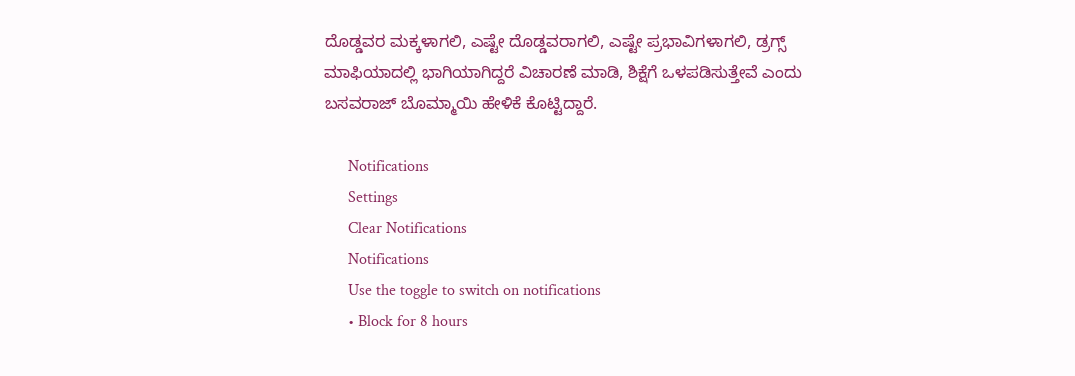ದೊಡ್ಡವರ ಮಕ್ಕಳಾಗಲಿ, ಎಷ್ಟೇ ದೊಡ್ಡವರಾಗಲಿ, ಎಷ್ಟೇ ಪ್ರಭಾವಿಗಳಾಗಲಿ, ಡ್ರಗ್ಸ್‌ ಮಾಫಿಯಾದಲ್ಲಿ ಭಾಗಿಯಾಗಿದ್ದರೆ ವಿಚಾರಣೆ ಮಾಡಿ, ಶಿಕ್ಷೆಗೆ ಒಳಪಡಿಸುತ್ತೇವೆ ಎಂದು ಬಸವರಾಜ್ ಬೊಮ್ಮಾಯಿ ಹೇಳಿಕೆ ಕೊಟ್ಟಿದ್ದಾರೆ.

      Notifications
      Settings
      Clear Notifications
      Notifications
      Use the toggle to switch on notifications
      • Block for 8 hours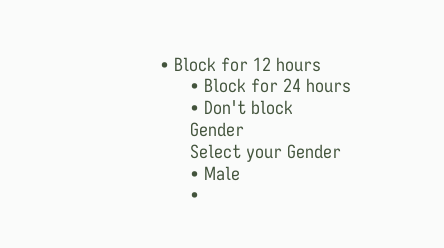• Block for 12 hours
      • Block for 24 hours
      • Don't block
      Gender
      Select your Gender
      • Male
      •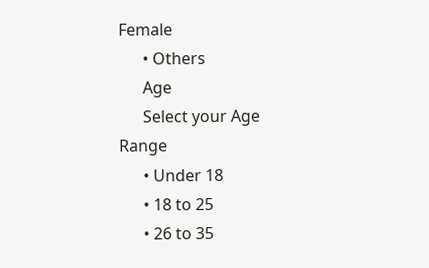Female
      • Others
      Age
      Select your Age Range
      • Under 18
      • 18 to 25
      • 26 to 35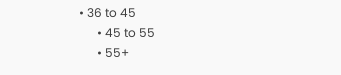• 36 to 45
      • 45 to 55
      • 55+